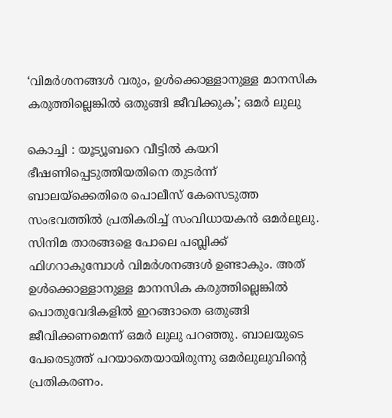‘വിമര്‍ശനങ്ങള്‍ വരും, ഉള്‍ക്കൊള്ളാനുള്ള മാനസിക കരുത്തില്ലെങ്കില്‍ ഒതുങ്ങി ജീവിക്കുക’; ഒമര്‍ ലുലു

കൊച്ചി : യൂട്യൂബറെ വീട്ടില്‍ കയറി ഭീഷണിപ്പെടുത്തിയതിനെ തുടര്‍ന്ന് ബാലയ്‌ക്കെതിരെ പൊലീസ് കേസെടുത്ത സംഭവത്തില്‍ പ്രതികരിച്ച് സംവിധായകന്‍ ഒമര്‍ലുലു. സിനിമ താരങ്ങളെ പോലെ പബ്ലിക്ക് ഫിഗറാകുമ്പോള്‍ വിമര്‍ശനങ്ങള്‍ ഉണ്ടാകും. അത് ഉള്‍ക്കൊള്ളാനുള്ള മാനസിക കരുത്തില്ലെങ്കില്‍ പൊതുവേദികളില്‍ ഇറങ്ങാതെ ഒതുങ്ങി ജീവിക്കണമെന്ന് ഒമര്‍ ലുലു പറഞ്ഞു. ബാലയുടെ പേരെടുത്ത് പറയാതെയായിരുന്നു ഒമര്‍ലുലുവിന്റെ പ്രതികരണം.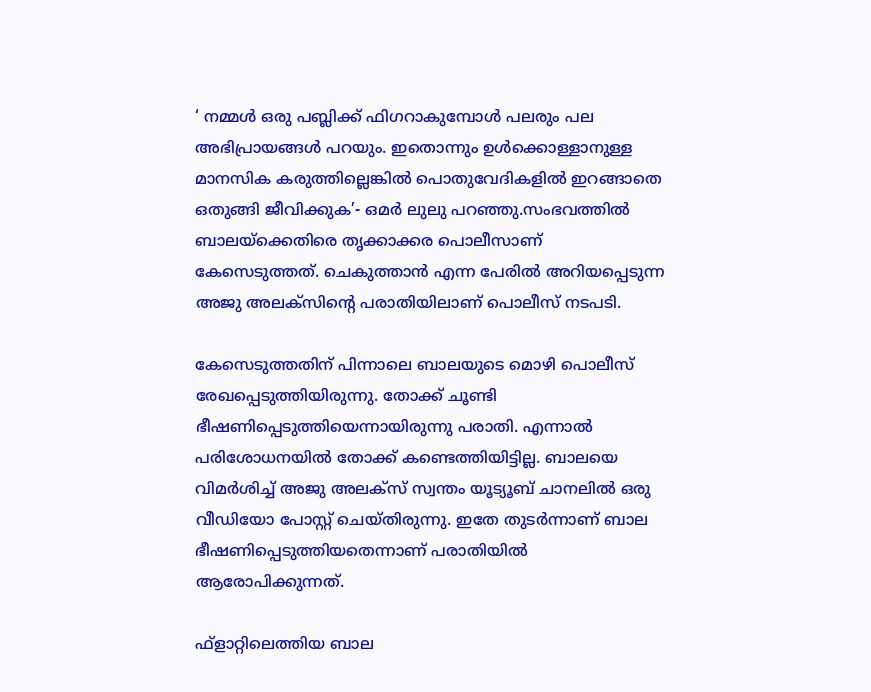‘ നമ്മള്‍ ഒരു പബ്ലിക്ക് ഫിഗറാകുമ്പോള്‍ പലരും പല അഭിപ്രായങ്ങള്‍ പറയും. ഇതൊന്നും ഉള്‍ക്കൊള്ളാനുള്ള മാനസിക കരുത്തില്ലെങ്കില്‍ പൊതുവേദികളില്‍ ഇറങ്ങാതെ ഒതുങ്ങി ജീവിക്കുക’- ഒമര്‍ ലുലു പറഞ്ഞു.സംഭവത്തില്‍ ബാലയ്‌ക്കെതിരെ തൃക്കാക്കര പൊലീസാണ് കേസെടുത്തത്. ചെകുത്താന്‍ എന്ന പേരില്‍ അറിയപ്പെടുന്ന അജു അലക്‌സിന്റെ പരാതിയിലാണ് പൊലീസ് നടപടി.

കേസെടുത്തതിന് പിന്നാലെ ബാലയുടെ മൊഴി പൊലീസ് രേഖപ്പെടുത്തിയിരുന്നു. തോക്ക് ചൂണ്ടി ഭീഷണിപ്പെടുത്തിയെന്നായിരുന്നു പരാതി. എന്നാല്‍ പരിശോധനയില്‍ തോക്ക് കണ്ടെത്തിയിട്ടില്ല. ബാലയെ വിമര്‍ശിച്ച് അജു അലക്‌സ് സ്വന്തം യൂട്യൂബ് ചാനലില്‍ ഒരു വീഡിയോ പോസ്റ്റ് ചെയ്തിരുന്നു. ഇതേ തുടര്‍ന്നാണ് ബാല ഭീഷണിപ്പെടുത്തിയതെന്നാണ് പരാതിയില്‍ ആരോപിക്കുന്നത്.

ഫ്‌ളാറ്റിലെത്തിയ ബാല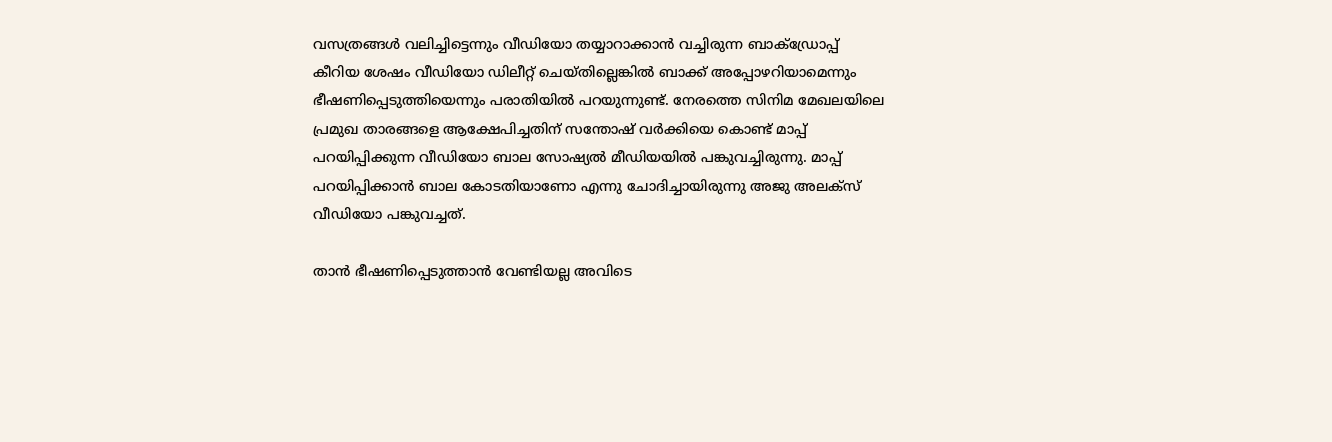വസത്രങ്ങള്‍ വലിച്ചിട്ടെന്നും വീഡിയോ തയ്യാറാക്കാന്‍ വച്ചിരുന്ന ബാക്‌ഡ്രോപ്പ് കീറിയ ശേഷം വീഡിയോ ഡിലീറ്റ് ചെയ്തില്ലെങ്കില്‍ ബാക്ക് അപ്പോഴറിയാമെന്നും ഭീഷണിപ്പെടുത്തിയെന്നും പരാതിയില്‍ പറയുന്നുണ്ട്. നേരത്തെ സിനിമ മേഖലയിലെ പ്രമുഖ താരങ്ങളെ ആക്ഷേപിച്ചതിന് സന്തോഷ് വര്‍ക്കിയെ കൊണ്ട് മാപ്പ് പറയിപ്പിക്കുന്ന വീഡിയോ ബാല സോഷ്യല്‍ മീഡിയയില്‍ പങ്കുവച്ചിരുന്നു. മാപ്പ് പറയിപ്പിക്കാന്‍ ബാല കോടതിയാണോ എന്നു ചോദിച്ചായിരുന്നു അജു അലക്‌സ് വീഡിയോ പങ്കുവച്ചത്.

താന്‍ ഭീഷണിപ്പെടുത്താന്‍ വേണ്ടിയല്ല അവിടെ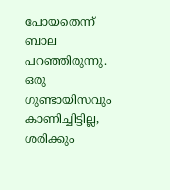പോയതെന്ന് ബാല പറഞ്ഞിരുന്നു. ഒരു ഗുണ്ടായിസവും കാണിച്ചിട്ടില്ല, ശരിക്കും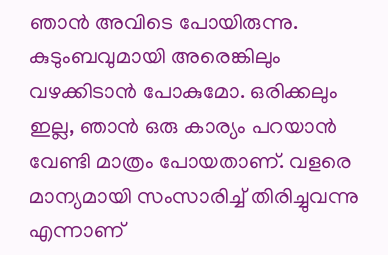ഞാന്‍ അവിടെ പോയിരുന്നു. കുടുംബവുമായി അരെങ്കിലും വഴക്കിടാന്‍ പോകുമോ. ഒരിക്കലും ഇല്ല, ഞാന്‍ ഒരു കാര്യം പറയാന്‍ വേണ്ടി മാത്രം പോയതാണ്. വളരെ മാന്യമായി സംസാരിച്ച് തിരിച്ചുവന്നു എന്നാണ്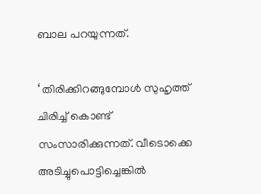ബാല പറയുന്നത്.

‘ തിരിക്കിറങ്ങുമ്പോള്‍ സുഹൃത്ത് ചിരിച്ച് കൊണ്ട് സംസാരിക്കുന്നത്. വീടൊക്കെ അടിച്ചുപൊട്ടിച്ചെങ്കില്‍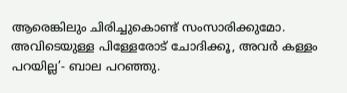ആരെങ്കിലും ചിരിച്ചുകൊണ്ട് സംസാരിക്കുമോ. അവിടെയുള്ള പിള്ളേരോട് ചോദിക്കൂ, അവര്‍ കള്ളം പറയില്ല’- ബാല പറഞ്ഞു.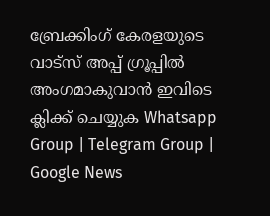ബ്രേക്കിംഗ് കേരളയുടെ വാട്സ് അപ്പ് ഗ്രൂപ്പിൽ അംഗമാകുവാൻ ഇവിടെ ക്ലിക്ക് ചെയ്യുക Whatsapp Group | Telegram Group | Google News